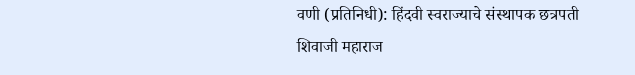वणी (प्रतिनिधी): हिंदवी स्वराज्याचे संस्थापक छत्रपती शिवाजी महाराज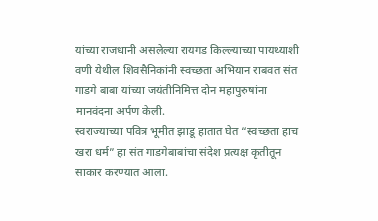यांच्या राजधानी असलेल्या रायगड किल्ल्याच्या पायथ्याशी वणी येथील शिवसैनिकांनी स्वच्छता अभियान राबवत संत गाडगे बाबा यांच्या जयंतीनिमित्त दोन महापुरुषांना मानवंदना अर्पण केली.
स्वराज्याच्या पवित्र भूमीत झाडू हातात घेत “स्वच्छता हाच खरा धर्म” हा संत गाडगेबाबांचा संदेश प्रत्यक्ष कृतीतून साकार करण्यात आला.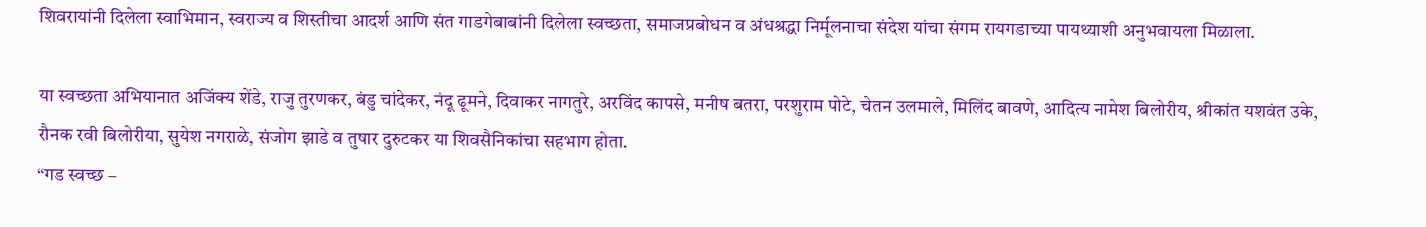शिवरायांनी दिलेला स्वाभिमान, स्वराज्य व शिस्तीचा आदर्श आणि संत गाडगेबाबांनी दिलेला स्वच्छता, समाजप्रबोधन व अंधश्रद्धा निर्मूलनाचा संदेश यांचा संगम रायगडाच्या पायथ्याशी अनुभवायला मिळाला.

या स्वच्छता अभियानात अजिंक्य शेंडे, राजु तुरणकर, बंडु चांदेकर, नंदू ढूमने, दिवाकर नागतुरे, अरविंद कापसे, मनीष बतरा, परशुराम पोटे, चेतन उलमाले, मिलिंद बावणे, आदित्य नामेश बिलोरीय, श्रीकांत यशवंत उके, रौनक रवी बिलोरीया, सुयेश नगराळे, संजोग झाडे व तुषार दुरुटकर या शिवसैनिकांचा सहभाग होता.
“गड स्वच्छ –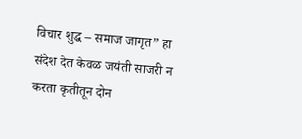विचार शुद्ध – समाज जागृत” हा संदेश देत केवळ जयंती साजरी न करता कृतीतून दोन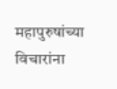महापुरुषांच्या विचारांना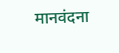मानवंदना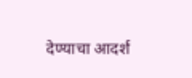देण्याचा आदर्श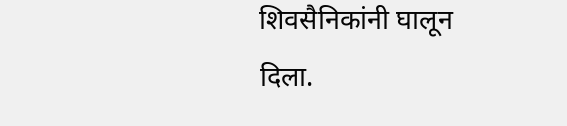शिवसैनिकांनी घालून दिला.